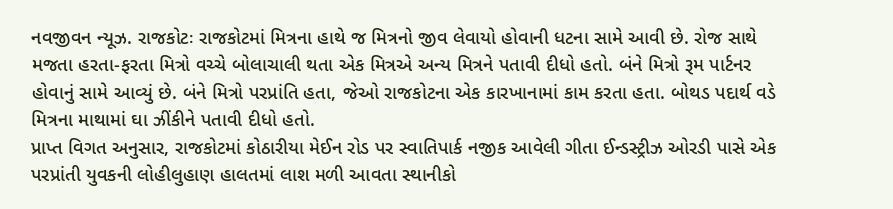નવજીવન ન્યૂઝ. રાજકોટઃ રાજકોટમાં મિત્રના હાથે જ મિત્રનો જીવ લેવાયો હોવાની ધટના સામે આવી છે. રોજ સાથે મજતા હરતા-ફરતા મિત્રો વચ્ચે બોલાચાલી થતા એક મિત્રએ અન્ય મિત્રને પતાવી દીધો હતો. બંને મિત્રો રૂમ પાર્ટનર હોવાનું સામે આવ્યું છે. બંને મિત્રો પરપ્રાંતિ હતા, જેઓ રાજકોટના એક કારખાનામાં કામ કરતા હતા. બોથડ પદાર્થ વડે મિત્રના માથામાં ઘા ઝીંકીને પતાવી દીધો હતો.
પ્રાપ્ત વિગત અનુસાર, રાજકોટમાં કોઠારીયા મેઈન રોડ પર સ્વાતિપાર્ક નજીક આવેલી ગીતા ઈન્ડસ્ટ્રીઝ ઓરડી પાસે એક પરપ્રાંતી યુવકની લોહીલુહાણ હાલતમાં લાશ મળી આવતા સ્થાનીકો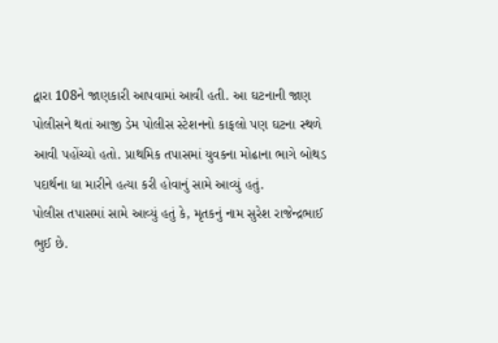દ્વારા 108ને જાણકારી આપવામાં આવી હતી. આ ઘટનાની જાણ પોલીસને થતાં આજી ડેમ પોલીસ સ્ટેશનનો કાફલો પણ ઘટના સ્થળે આવી પહોંચ્યો હતો. પ્રાથમિક તપાસમાં યુવકના મોઢાના ભાગે બોથડ પદાર્થના ધા મારીને હત્યા કરી હોવાનું સામે આવ્યું હતું.
પોલીસ તપાસમાં સામે આવ્યું હતું કે, મૃતકનું નામ સુરેશ રાજેન્દ્રભાઈ ભુઈ છે.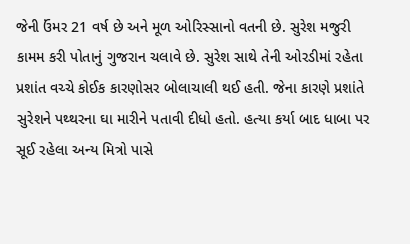જેની ઉંમર 21 વર્ષ છે અને મૂળ ઓરિસ્સાનો વતની છે. સુરેશ મજુરી કામમ કરી પોતાનું ગુજરાન ચલાવે છે. સુરેશ સાથે તેની ઓરડીમાં રહેતા પ્રશાંત વચ્ચે કોઈક કારણોસર બોલાચાલી થઈ હતી. જેના કારણે પ્રશાંતે સુરેશને પથ્થરના ઘા મારીને પતાવી દીધો હતો. હત્યા કર્યા બાદ ધાબા પર સૂઈ રહેલા અન્ય મિત્રો પાસે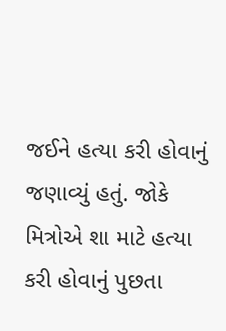જઈને હત્યા કરી હોવાનું જણાવ્યું હતું. જોકે મિત્રોએ શા માટે હત્યા કરી હોવાનું પુછતા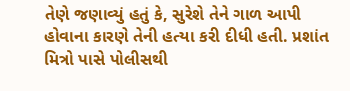તેણે જણાવ્યું હતું કે, સુરેશે તેને ગાળ આપી હોવાના કારણે તેની હત્યા કરી દીધી હતી. પ્રશાંત મિત્રો પાસે પોલીસથી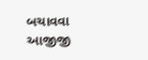બચાવવા આજીજી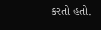કરતો હતો.